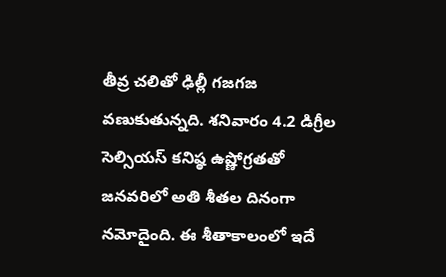తీవ్ర చలితో ఢిల్లీ గజగజ వణుకుతున్నది. శనివారం 4.2 డిగ్రీల సెల్సియస్ కనిష్ఠ ఉష్ణోగ్రతతో జనవరిలో అతి శీతల దినంగా నమోదైంది. ఈ శీతాకాలంలో ఇదే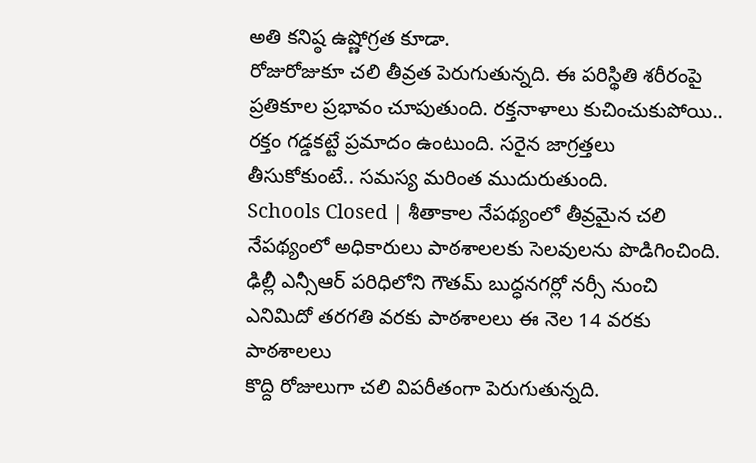అతి కనిష్ఠ ఉష్ణోగ్రత కూడా.
రోజురోజుకూ చలి తీవ్రత పెరుగుతున్నది. ఈ పరిస్థితి శరీరంపై ప్రతికూల ప్రభావం చూపుతుంది. రక్తనాళాలు కుచించుకుపోయి.. రక్తం గడ్డకట్టే ప్రమాదం ఉంటుంది. సరైన జాగ్రత్తలు తీసుకోకుంటే.. సమస్య మరింత ముదురుతుంది.
Schools Closed | శీతాకాల నేపథ్యంలో తీవ్రమైన చలి నేపథ్యంలో అధికారులు పాఠశాలలకు సెలవులను పొడిగించింది. ఢిల్లీ ఎన్సీఆర్ పరిధిలోని గౌతమ్ బుద్ధనగర్లో నర్సీ నుంచి ఎనిమిదో తరగతి వరకు పాఠశాలలు ఈ నెల 14 వరకు పాఠశాలలు
కొద్ది రోజులుగా చలి విపరీతంగా పెరుగుతున్నది.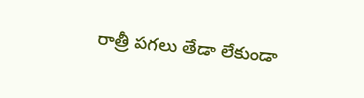రాత్రీ పగలు తేడా లేకుండా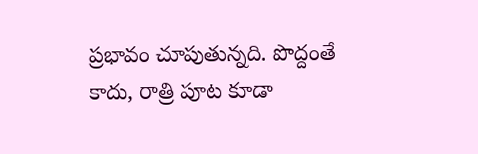ప్రభావం చూపుతున్నది. పొద్దంతే కాదు, రాత్రి పూట కూడా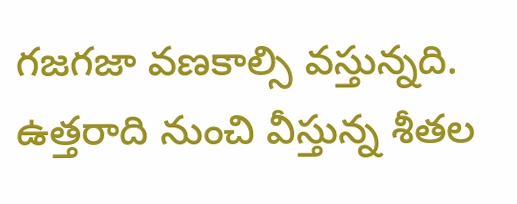గజగజా వణకాల్సి వస్తున్నది. ఉత్తరాది నుంచి వీస్తున్న శీతల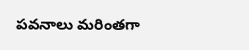పవనాలు మరింతగా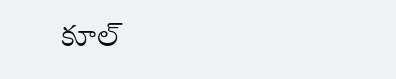కూల్